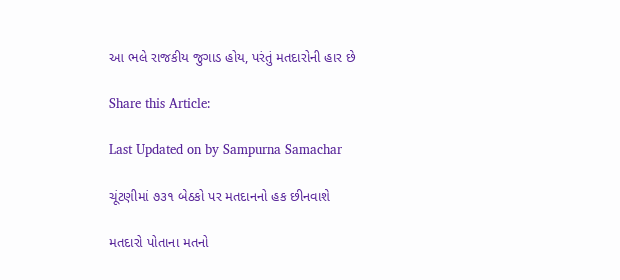આ ભલે રાજકીય જુગાડ હોય, પરંતું મતદારોની હાર છે

Share this Article:

Last Updated on by Sampurna Samachar

ચૂંટણીમાં ૭૩૧ બેઠકો પર મતદાનનો હક છીનવાશે

મતદારો પોતાના મતનો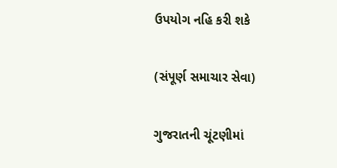ઉપયોગ નહિ કરી શકે

(સંપૂર્ણ સમાચાર સેવા)

ગુજરાતની ચૂંટણીમાં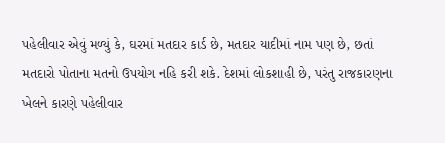પહેલીવાર એવું મળ્યું કે, ઘરમાં મતદાર કાર્ડ છે, મતદાર યાદીમાં નામ પણ છે, છતાં મતદારો પોતાના મતનો ઉપયોગ નહિ કરી શકે. દેશમાં લોકશાહી છે, પરંતુ રાજકારણના ખેલને કારણે પહેલીવાર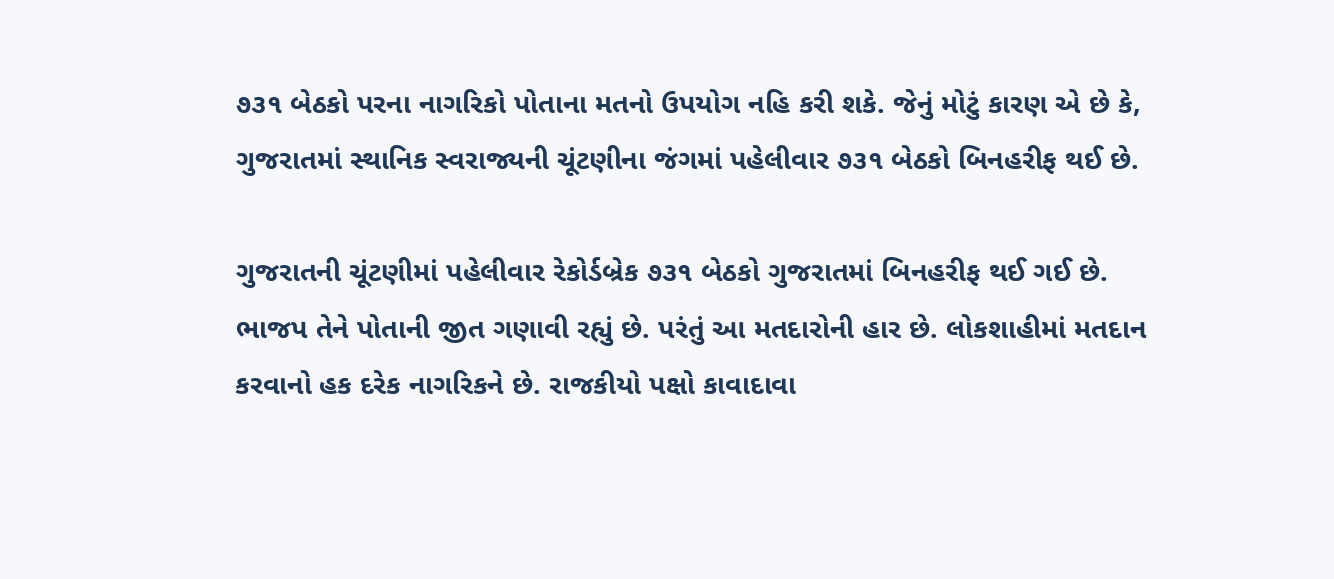૭૩૧ બેઠકો પરના નાગરિકો પોતાના મતનો ઉપયોગ નહિ કરી શકે. જેનું મોટું કારણ એ છે કે, ગુજરાતમાં સ્થાનિક સ્વરાજ્યની ચૂંટણીના જંગમાં પહેલીવાર ૭૩૧ બેઠકો બિનહરીફ થઈ છે.

ગુજરાતની ચૂંટણીમાં પહેલીવાર રેકોર્ડબ્રેક ૭૩૧ બેઠકો ગુજરાતમાં બિનહરીફ થઈ ગઈ છે. ભાજપ તેને પોતાની જીત ગણાવી રહ્યું છે. પરંતું આ મતદારોની હાર છે. લોકશાહીમાં મતદાન કરવાનો હક દરેક નાગરિકને છે. રાજકીયો પક્ષો કાવાદાવા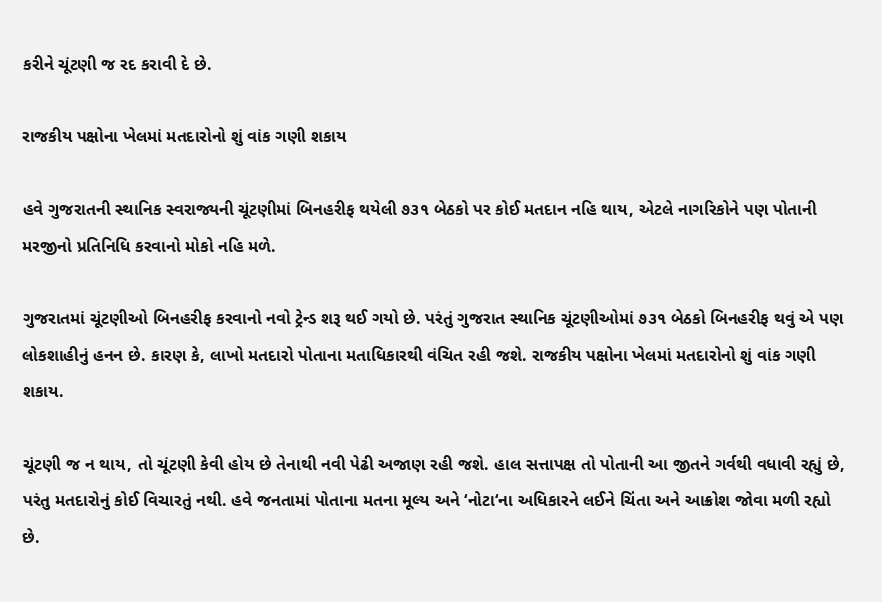કરીને ચૂંટણી જ રદ કરાવી દે છે.

રાજકીય પક્ષોના ખેલમાં મતદારોનો શું વાંક ગણી શકાય

હવે ગુજરાતની સ્થાનિક સ્વરાજ્યની ચૂંટણીમાં બિનહરીફ થયેલી ૭૩૧ બેઠકો પર કોઈ મતદાન નહિ થાય, એટલે નાગરિકોને પણ પોતાની મરજીનો પ્રતિનિધિ કરવાનો મોકો નહિ મળે.

ગુજરાતમાં ચૂંટણીઓ બિનહરીફ કરવાનો નવો ટ્રેન્ડ શરૂ થઈ ગયો છે. પરંતું ગુજરાત સ્થાનિક ચૂંટણીઓમાં ૭૩૧ બેઠકો બિનહરીફ થવું એ પણ લોકશાહીનું હનન છે. કારણ કે, લાખો મતદારો પોતાના મતાધિકારથી વંચિત રહી જશે. રાજકીય પક્ષોના ખેલમાં મતદારોનો શું વાંક ગણી શકાય.

ચૂંટણી જ ન થાય, તો ચૂંટણી કેવી હોય છે તેનાથી નવી પેઢી અજાણ રહી જશે. હાલ સત્તાપક્ષ તો પોતાની આ જીતને ગર્વથી વધાવી રહ્યું છે, પરંતુ મતદારોનું કોઈ વિચારતું નથી. હવે જનતામાં પોતાના મતના મૂલ્ય અને ‘નોટા‘ના અધિકારને લઈને ચિંતા અને આક્રોશ જોવા મળી રહ્યો છે.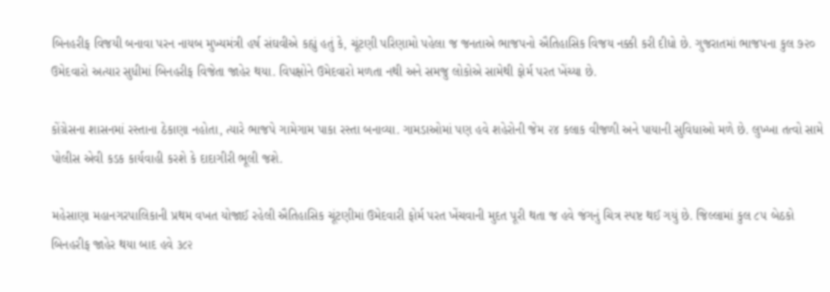બિનહરીફ વિજયી બનાવા પરન નાયબ મુખ્યમંત્રી હર્ષ સંઘવીએ કહ્યું હતું કે, ચૂંટણી પરિણામો પહેલા જ જનતાએ ભાજપનો ઐતિહાસિક વિજય નક્કી કરી દીધો છે. ગુજરાતમાં ભાજપના કુલ ૭૨૦ ઉમેદવારો અત્યાર સુધીમાં બિનહરીફ વિજેતા જાહેર થયા. વિપક્ષોને ઉમેદવારો મળતા નથી અને સમજુ લોકોએ સામેથી ફોર્મ પરત ખેંચ્યા છે.

કોંગ્રેસના શાસનમાં રસ્તાના ઠેકાણા નહોતા, ત્યારે ભાજપે ગામેગામ પાકા રસ્તા બનાવ્યા. ગામડાઓમાં પણ હવે શહેરોની જેમ ૨૪ કલાક વીજળી અને પાયાની સુવિધાઓ મળે છે. લુખ્ખા તત્વો સામે પોલીસ એવી કડક કાર્યવાહી કરશે કે દાદાગીરી ભૂલી જશે.

મહેસાણા મહાનગરપાલિકાની પ્રથમ વખત યોજાઈ રહેલી ઐતિહાસિક ચૂંટણીમાં ઉમેદવારી ફોર્મ પરત ખેંચવાની મુદત પૂરી થતા જ હવે જંગનું ચિત્ર સ્પષ્ટ થઈ ગયું છે. જિલ્લામાં કુલ ૮૫ બેઠકો બિનહરીફ જાહેર થયા બાદ હવે ૩૮૨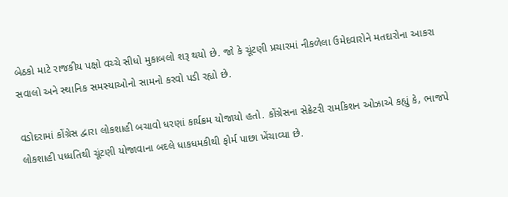બેઠકો માટે રાજકીય પક્ષો વચ્ચે સીધો મુકાબલો શરૂ થયો છે. જો કે ચૂંટણી પ્રચારમાં નીકળેલા ઉમેદવારોને મતદારોના આકરા સવાલો અને સ્થાનિક સમસ્યાઓનો સામનો કરવો પડી રહ્યો છે.

વડોદરામાં કોંગ્રેસ દ્વારા લોકશાહી બચાવો ધરણાં કાર્યક્રમ યોજાયો હતો. કોંગ્રેસના સેક્રેટરી રામકિશન ઓઝાએ કહ્યું કે, ભાજપે લોકશાહી પધ્ધતિથી ચૂંટણી યોજાવાના બદલે ધાકધમકીથી ફોર્મ પાછા ખેંચાવ્યા છે.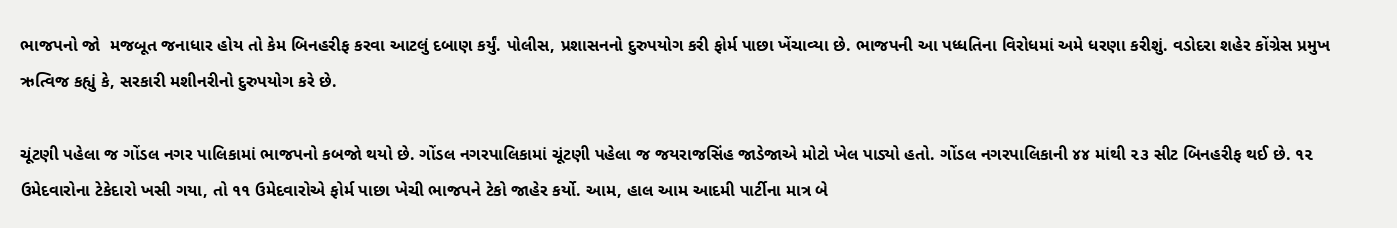ભાજપનો જો  મજબૂત જનાધાર હોય તો કેમ બિનહરીફ કરવા આટલું દબાણ કર્યું. પોલીસ, પ્રશાસનનો દુરુપયોગ કરી ફોર્મ પાછા ખેંચાવ્યા છે. ભાજપની આ પધ્ધતિના વિરોધમાં અમે ધરણા કરીશું. વડોદરા શહેર કોંગ્રેસ પ્રમુખ ઋત્વિજ કહ્યું કે, સરકારી મશીનરીનો દુરુપયોગ કરે છે.

ચૂંટણી પહેલા જ ગોંડલ નગર પાલિકામાં ભાજપનો કબજો થયો છે. ગોંડલ નગરપાલિકામાં ચૂંટણી પહેલા જ જયરાજસિંહ જાડેજાએ મોટો ખેલ પાડ્યો હતો. ગોંડલ નગરપાલિકાની ૪૪ માંથી ૨૩ સીટ બિનહરીફ થઈ છે. ૧૨ ઉમેદવારોના ટેકેદારો ખસી ગયા, તો ૧૧ ઉમેદવારોએ ફોર્મ પાછા ખેચી ભાજપને ટેકો જાહેર કર્યો. આમ, હાલ આમ આદમી પાર્ટીના માત્ર બે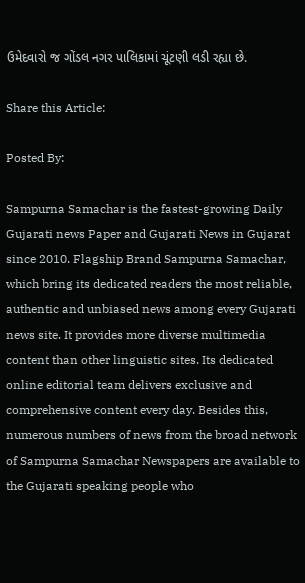ઉમેદવારો જ ગોંડલ નગર પાલિકામાં ચૂંટણી લડી રહ્યા છે.

Share this Article:

Posted By:

Sampurna Samachar is the fastest-growing Daily Gujarati news Paper and Gujarati News in Gujarat since 2010. Flagship Brand Sampurna Samachar, which bring its dedicated readers the most reliable, authentic and unbiased news among every Gujarati news site. It provides more diverse multimedia content than other linguistic sites. Its dedicated online editorial team delivers exclusive and comprehensive content every day. Besides this, numerous numbers of news from the broad network of Sampurna Samachar Newspapers are available to the Gujarati speaking people who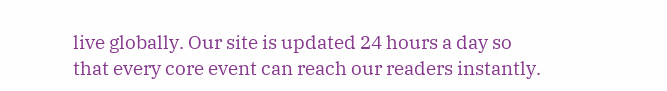live globally. Our site is updated 24 hours a day so that every core event can reach our readers instantly.